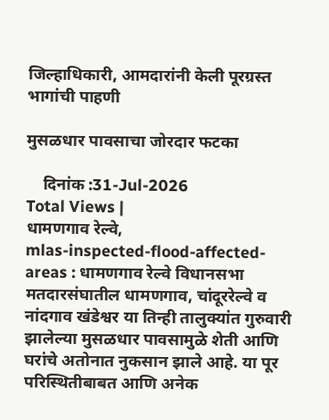जिल्हाधिकारी, आमदारांनी केली पूरग्रस्त भागांची पाहणी

मुसळधार पावसाचा जोरदार फटका

    दिनांक :31-Jul-2026
Total Views |
धामणगाव रेल्वे,
mlas-inspected-flood-affected-areas : धामणगाव रेल्वे विधानसभा मतदारसंघातील धामणगाव, चांदूररेल्वे व नांदगाव खंडेश्वर या तिन्ही तालुक्यांत गुरुवारी झालेल्या मुसळधार पावसामुळे शेती आणि घरांचे अतोनात नुकसान झाले आहे. या पूर परिस्थितीबाबत आणि अनेक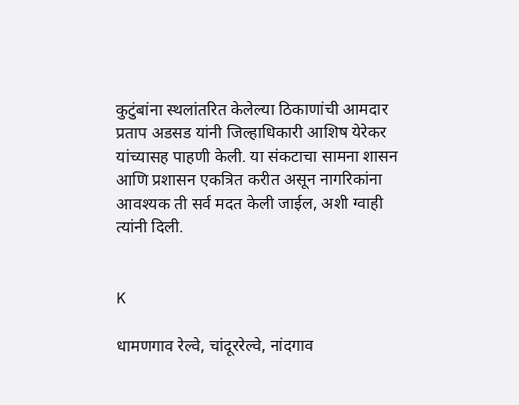कुटुंबांना स्थलांतरित केलेल्या ठिकाणांची आमदार प्रताप अडसड यांनी जिल्हाधिकारी आशिष येरेकर यांच्यासह पाहणी केली. या संकटाचा सामना शासन आणि प्रशासन एकत्रित करीत असून नागरिकांना आवश्यक ती सर्व मदत केली जाईल, अशी ग्वाही त्यांनी दिली.


K

धामणगाव रेल्वे, चांदूररेल्वे, नांदगाव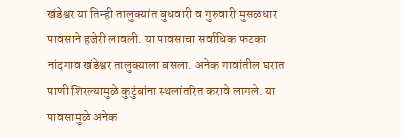खंडेश्वर या तिन्ही तालुक्यांत बुधवारी व गुरुवारी मुसळधार पावसाने हजेरी लावली. या पावसाचा सर्वाधिक फटका नांदगाव खंडेश्वर तालुक्याला बसला. अनेक गावांतील घरात पाणी शिरल्यामुळे कुटुंबांना स्थलांतरित करावे लागले. या पावसामुळे अनेक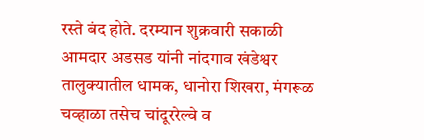रस्ते बंद होते. दरम्यान शुक्रवारी सकाळी आमदार अडसड यांनी नांदगाव खंडेश्वर तालुक्यातील धामक, धानोरा शिखरा, मंगरूळ चव्हाळा तसेच चांदूररेल्वे व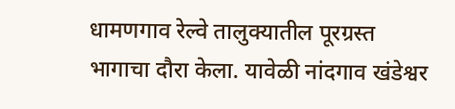धामणगाव रेल्वे तालुक्यातील पूरग्रस्त भागाचा दौरा केला. यावेळी नांदगाव खंडेश्वर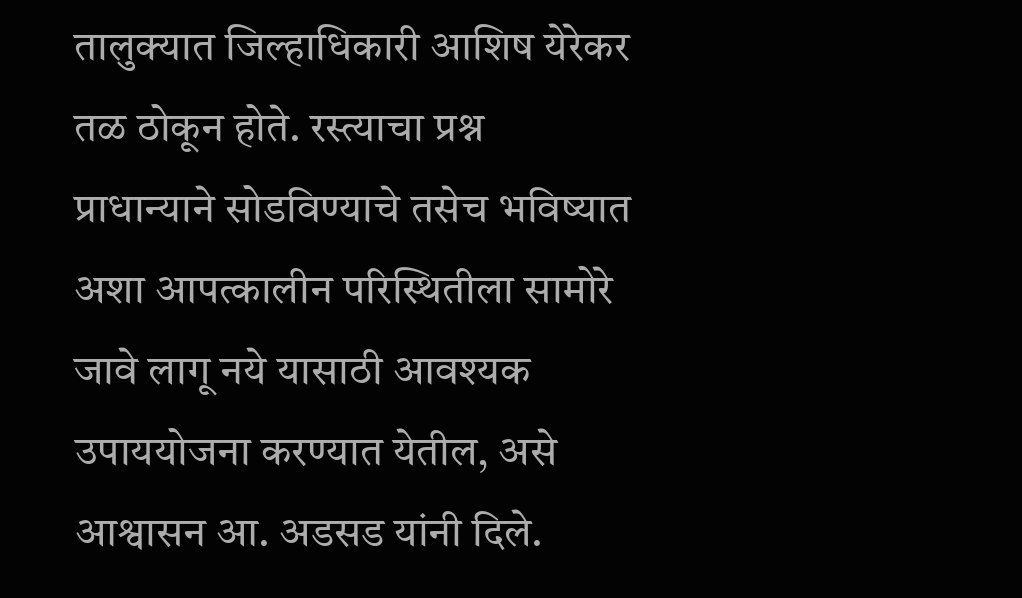तालुक्यात जिल्हाधिकारी आशिष येरेकर तळ ठोकून होते. रस्त्याचा प्रश्न प्राधान्याने सोडविण्याचे तसेच भविष्यात अशा आपत्कालीन परिस्थितीला सामोरे जावे लागू नये यासाठी आवश्यक उपाययोजना करण्यात येतील, असे आश्वासन आ. अडसड यांनी दिले.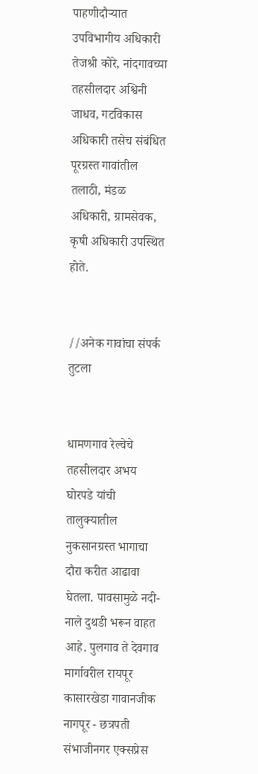पाहणीदौऱ्यात उपविभागीय अधिकारी तेजश्री कोरे, नांदगावच्या तहसीलदार अश्विनी जाधव, गटविकास अधिकारी तसेच संबंधित पूरग्रस्त गावांतील तलाठी, मंडळ अधिकारी, ग्रामसेवक, कृषी अधिकारी उपस्थित होते.


//अनेक गावांचा संपर्क तुटला


धामणगाव रेल्वेचे तहसीलदार अभय घोरपडे यांची तालुक्यातील नुकसानग्रस्त भागाचा दौरा करीत आढावा घेतला. पावसामुळे नदी-नाले दुथडी भरून वाहत आहे. पुलगाव ते देवगाव मार्गावरील रायपूर कासारखेडा गावानजीक नागपूर - छत्रपती संभाजीनगर एक्सप्रेस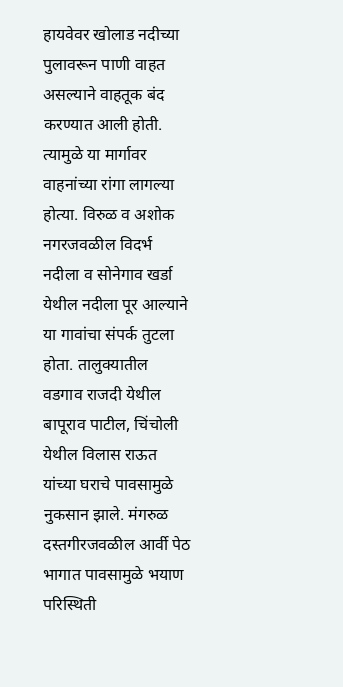हायवेवर खोलाड नदीच्या पुलावरून पाणी वाहत असल्याने वाहतूक बंद करण्यात आली होती. त्यामुळे या मार्गावर वाहनांच्या रांगा लागल्या होत्या. विरुळ व अशोक नगरजवळील विदर्भ नदीला व सोनेगाव खर्डा येथील नदीला पूर आल्याने या गावांचा संपर्क तुटला होता. तालुक्यातील वडगाव राजदी येथील बापूराव पाटील, चिंचोली येथील विलास राऊत यांच्या घराचे पावसामुळे नुकसान झाले. मंगरुळ दस्तगीरजवळील आर्वी पेठ भागात पावसामुळे भयाण परिस्थिती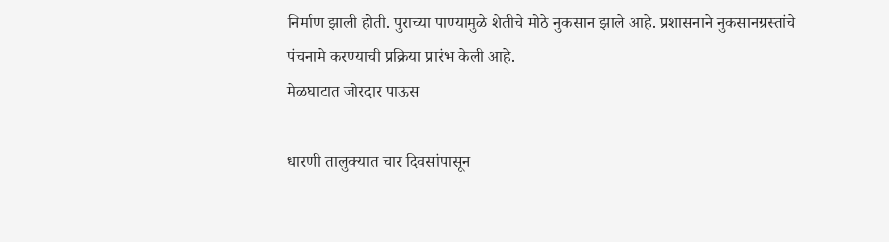निर्माण झाली होती. पुराच्या पाण्यामुळे शेतीचे मोठे नुकसान झाले आहे. प्रशासनाने नुकसानग्रस्तांचे पंचनामे करण्याची प्रक्रिया प्रारंभ केली आहे.
मेळघाटात जोरदार पाऊस

धारणी तालुक्यात चार दिवसांपासून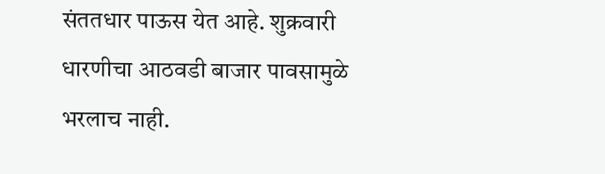संततधार पाऊस येत आहे. शुक्रवारी धारणीचा आठवडी बाजार पावसामुळे भरलाच नाही.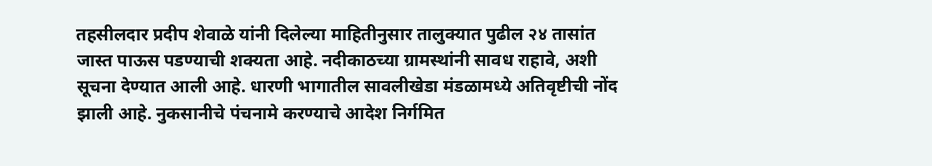तहसीलदार प्रदीप शेवाळे यांनी दिलेल्या माहितीनुसार तालुक्यात पुढील २४ तासांत जास्त पाऊस पडण्याची शक्यता आहे. नदीकाठच्या ग्रामस्थांनी सावध राहावे, अशी सूचना देण्यात आली आहे. धारणी भागातील सावलीखेडा मंडळामध्ये अतिवृष्टीची नोंद झाली आहे. नुकसानीचे पंचनामे करण्याचे आदेश निर्गमित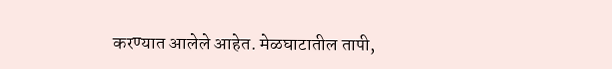करण्यात आलेले आहेत. मेळघाटातील तापी,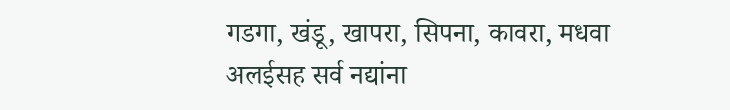गडगा, खंडू, खापरा, सिपना, कावरा, मधवा अलईसह सर्व नद्यांना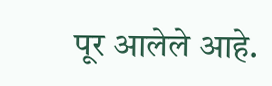पूर आलेले आहे.